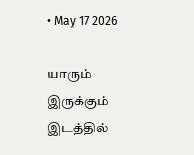• May 17 2026

யாரும் இருக்கும் இடத்தில்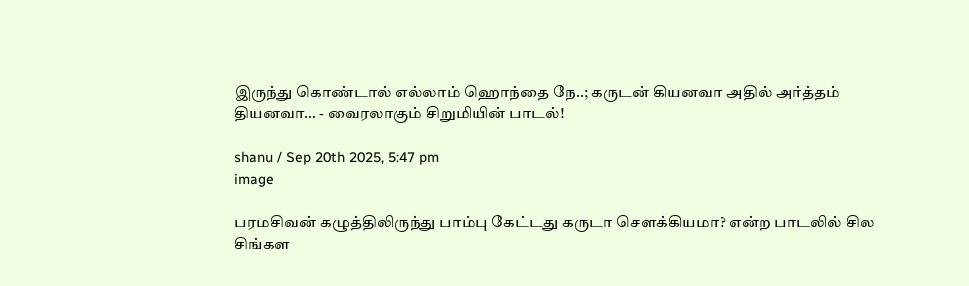இருந்து கொண்டால் எல்லாம் ஹொந்தை நே..; கருடன் கியனவா அதில் அர்த்தம் தியனவா… - வைரலாகும் சிறுமியின் பாடல்!

shanu / Sep 20th 2025, 5:47 pm
image

பரமசிவன் கழுத்திலிருந்து பாம்பு கேட்டது கருடா சௌக்கியமா? என்ற பாடலில் சில சிங்கள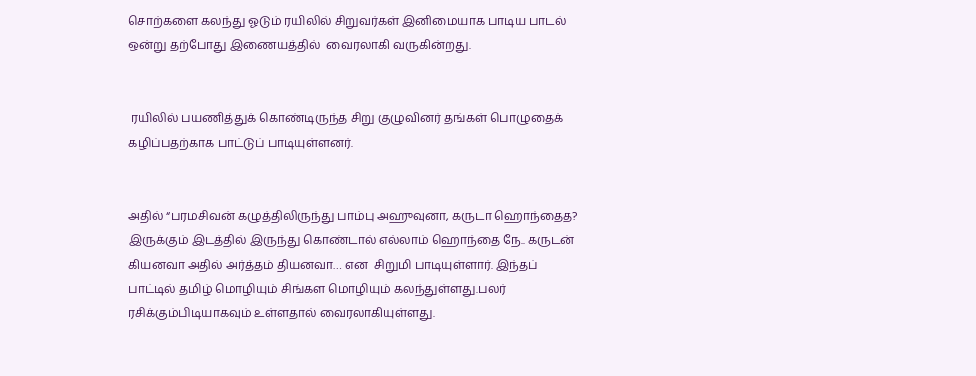சொற்களை கலந்து ஓடும் ரயிலில் சிறுவர்கள் இனிமையாக பாடிய பாடல்  ஒன்று தற்போது இணையத்தில்  வைரலாகி வருகின்றது.


 ரயிலில் பயணித்துக் கொண்டிருந்த சிறு குழுவினர் தங்கள் பொழுதைக் கழிப்பதற்காக பாட்டுப் பாடியுள்ளனர்.


அதில் “பரமசிவன் கழுத்திலிருந்து பாம்பு அஹுவுனா, கருடா ஹொந்தைத? இருக்கும் இடத்தில் இருந்து கொண்டால் எல்லாம் ஹொந்தை நே.. கருடன் கியனவா அதில் அர்த்தம் தியனவா… என  சிறுமி பாடியுள்ளார். இந்தப் பாட்டில் தமிழ் மொழியும் சிங்கள மொழியும் கலந்துள்ளது.பலர் ரசிக்கும்பிடியாகவும் உள்ளதால் வைரலாகியுள்ளது.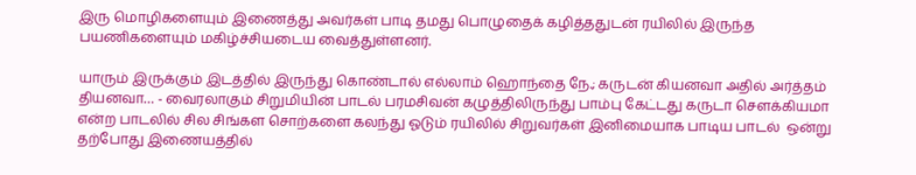இரு மொழிகளையும் இணைத்து அவர்கள் பாடி தமது பொழுதைக் கழித்ததுடன் ரயிலில் இருந்த பயணிகளையும் மகிழ்ச்சியடைய வைத்துள்ளனர்.

யாரும் இருக்கும் இடத்தில் இருந்து கொண்டால் எல்லாம் ஹொந்தை நே.; கருடன் கியனவா அதில் அர்த்தம் தியனவா… - வைரலாகும் சிறுமியின் பாடல் பரமசிவன் கழுத்திலிருந்து பாம்பு கேட்டது கருடா சௌக்கியமா என்ற பாடலில் சில சிங்கள சொற்களை கலந்து ஓடும் ரயிலில் சிறுவர்கள் இனிமையாக பாடிய பாடல்  ஒன்று தற்போது இணையத்தில்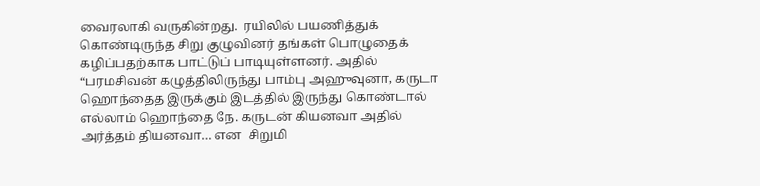வைரலாகி வருகின்றது.  ரயிலில் பயணித்துக் கொண்டிருந்த சிறு குழுவினர் தங்கள் பொழுதைக் கழிப்பதற்காக பாட்டுப் பாடியுள்ளனர். அதில் “பரமசிவன் கழுத்திலிருந்து பாம்பு அஹுவுனா, கருடா ஹொந்தைத இருக்கும் இடத்தில் இருந்து கொண்டால் எல்லாம் ஹொந்தை நே. கருடன் கியனவா அதில் அர்த்தம் தியனவா… என  சிறுமி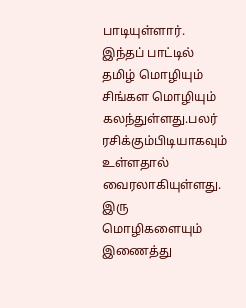பாடியுள்ளார். இந்தப் பாட்டில் தமிழ் மொழியும் சிங்கள மொழியும் கலந்துள்ளது.பலர் ரசிக்கும்பிடியாகவும் உள்ளதால் வைரலாகியுள்ளது. இரு மொழிகளையும் இணைத்து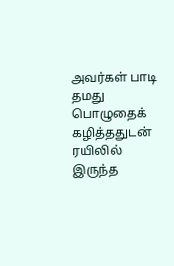அவர்கள் பாடி தமது பொழுதைக் கழித்ததுடன் ரயிலில் இருந்த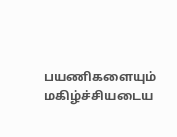பயணிகளையும் மகிழ்ச்சியடைய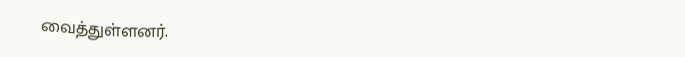வைத்துள்ளனர்.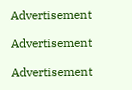Advertisement

Advertisement

Advertisement